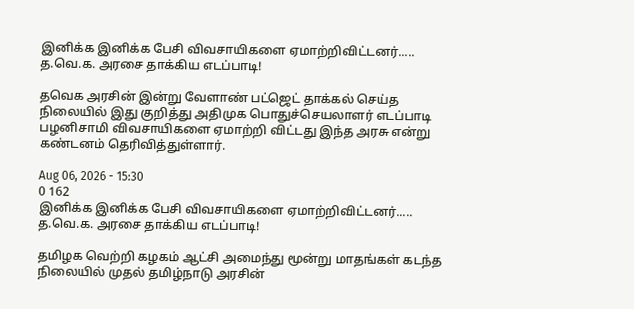இனிக்க இனிக்க பேசி விவசாயிகளை ஏமாற்றிவிட்டனர்..... த.வெ.க. அரசை தாக்கிய எடப்பாடி!

தவெக அரசின் இன்று வேளாண் பட்ஜெட் தாக்கல் செய்த நிலையில் இது குறித்து அதிமுக பொதுச்செயலாளர் எடப்பாடி பழனிசாமி விவசாயிகளை ஏமாற்றி விட்டது இந்த அரசு என்று கண்டனம் தெரிவித்துள்ளார்.

Aug 06, 2026 - 15:30
0 162
இனிக்க இனிக்க பேசி விவசாயிகளை ஏமாற்றிவிட்டனர்..... த.வெ.க. அரசை தாக்கிய எடப்பாடி!

தமிழக வெற்றி கழகம் ஆட்சி அமைந்து மூன்று மாதங்கள் கடந்த நிலையில் முதல் தமிழ்நாடு அரசின்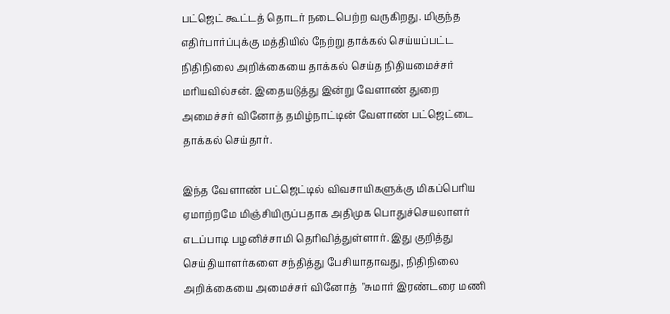பட்ஜெட் கூட்டத் தொடர் நடைபெற்ற வருகிறது. மிகுந்த எதிர்பார்ப்புக்கு மத்தியில் நேற்று தாக்கல் செய்யப்பட்ட நிதிநிலை அறிக்கையை தாக்கல் செய்த நிதியமைச்சர் மரியவில்சன். இதையடுத்து இன்று வேளாண் துறை அமைச்சர் வினோத் தமிழ்நாட்டின் வேளாண் பட்ஜெட்டை தாக்கல் செய்தார்.

இந்த வேளாண் பட்ஜெட்டில் விவசாயிகளுக்கு மிகப்பெரிய ஏமாற்றமே மிஞ்சியிருப்பதாக அதிமுக பொதுச்செயலாளர் எடப்பாடி பழனிச்சாமி தெரிவித்துள்ளார். இது குறித்து செய்தியாளர்களை சந்தித்து பேசியாதாவது, நிதிநிலை அறிக்கையை அமைச்சர் வினோத்  "சுமார் இரண்டரை மணி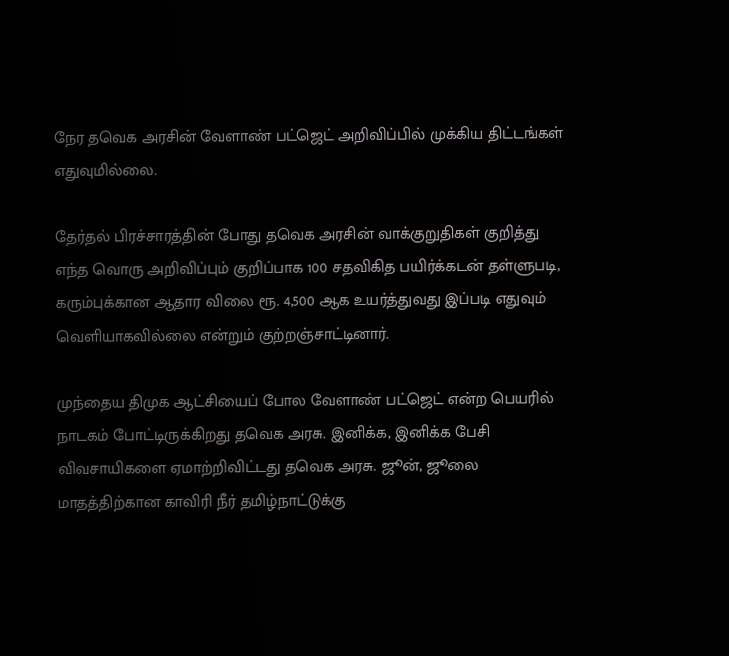நேர தவெக அரசின் வேளாண் பட்ஜெட் அறிவிப்பில் முக்கிய திட்டங்கள் எதுவுமில்லை.

தேர்தல் பிரச்சாரத்தின் போது தவெக அரசின் வாக்குறுதிகள் குறித்து எந்த வொரு அறிவிப்பும் குறிப்பாக 100 சதவிகித பயிர்க்கடன் தள்ளுபடி, கரும்புக்கான ஆதார விலை ரூ. 4,500 ஆக உயர்த்துவது இப்படி எதுவும் வெளியாகவில்லை என்றும் குற்றஞ்சாட்டினார்.

முந்தைய திமுக ஆட்சியைப் போல வேளாண் பட்ஜெட் என்ற பெயரில் நாடகம் போட்டிருக்கிறது தவெக அரசு. இனிக்க, இனிக்க பேசி விவசாயிகளை ஏமாற்றிவிட்டது தவெக அரசு. ஜூன், ஜூலை மாதத்திற்கான காவிரி நீர் தமிழ்நாட்டுக்கு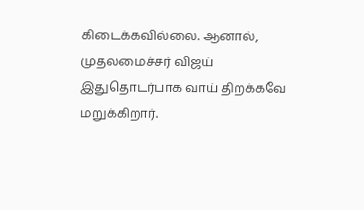கிடைக்கவில்லை. ஆனால், முதலமைச்சர் விஜய் இதுதொடர்பாக வாய் திறக்கவே மறுக்கிறார்.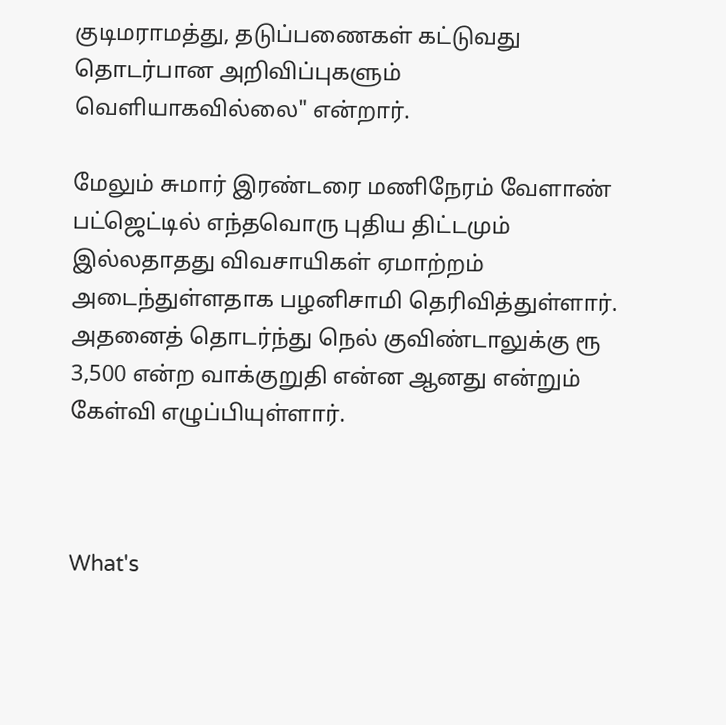குடிமராமத்து, தடுப்பணைகள் கட்டுவது தொடர்பான அறிவிப்புகளும் வெளியாகவில்லை" என்றார்.

மேலும் சுமார் இரண்டரை மணிநேரம் வேளாண் பட்ஜெட்டில் எந்தவொரு புதிய திட்டமும் இல்லதாதது விவசாயிகள் ஏமாற்றம் அடைந்துள்ளதாக பழனிசாமி தெரிவித்துள்ளார். அதனைத் தொடர்ந்து நெல் குவிண்டாலுக்கு ரூ 3,500 என்ற வாக்குறுதி என்ன ஆனது என்றும் கேள்வி எழுப்பியுள்ளார்.



What's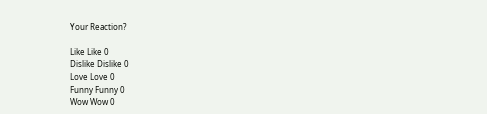Your Reaction?

Like Like 0
Dislike Dislike 0
Love Love 0
Funny Funny 0
Wow Wow 0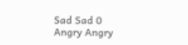Sad Sad 0
Angry Angry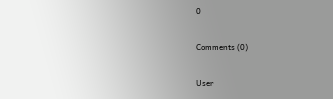0

Comments (0)

User